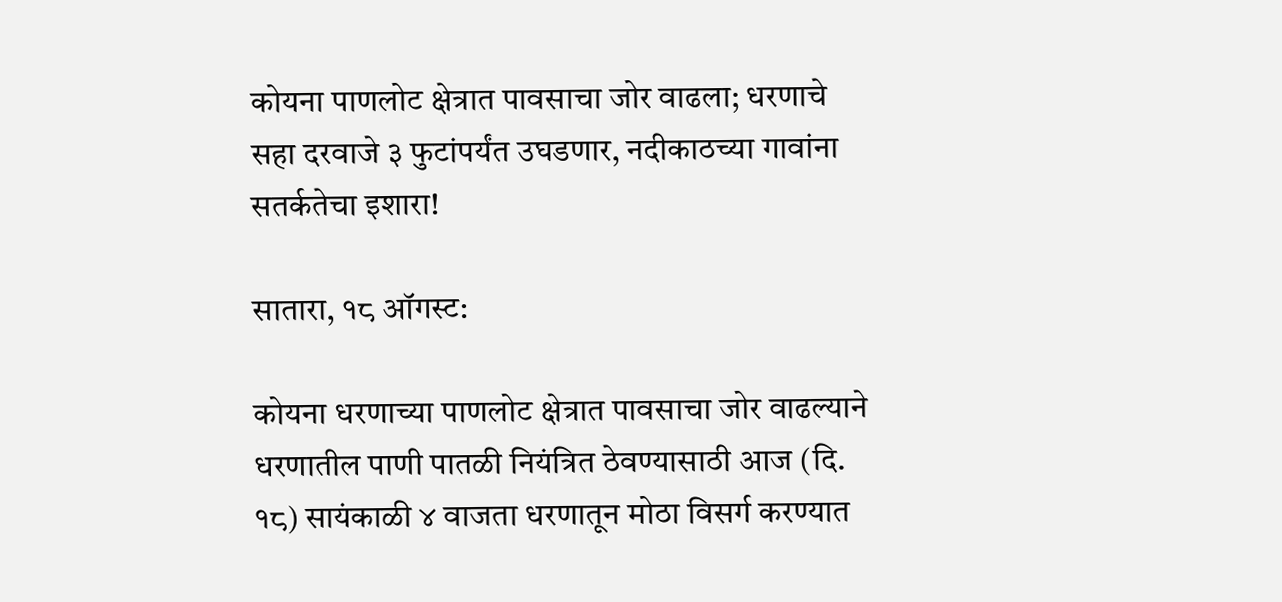कोयना पाणलोट क्षेत्रात पावसाचा जोर वाढला; धरणाचे सहा दरवाजे ३ फुटांपर्यंत उघडणार, नदीकाठच्या गावांना सतर्कतेचा इशारा!

सातारा, १८ ऑगस्ट:

कोयना धरणाच्या पाणलोट क्षेत्रात पावसाचा जोर वाढल्याने धरणातील पाणी पातळी नियंत्रित ठेवण्यासाठी आज (दि. १८) सायंकाळी ४ वाजता धरणातून मोठा विसर्ग करण्यात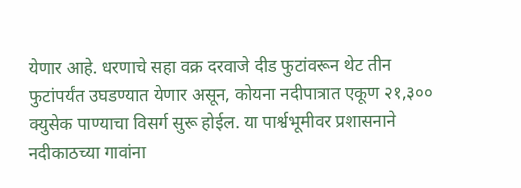येणार आहे. धरणाचे सहा वक्र दरवाजे दीड फुटांवरून थेट तीन फुटांपर्यंत उघडण्यात येणार असून, कोयना नदीपात्रात एकूण २१,३०० क्युसेक पाण्याचा विसर्ग सुरू होईल. या पार्श्वभूमीवर प्रशासनाने नदीकाठच्या गावांना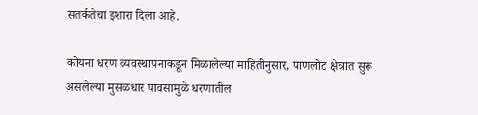सतर्कतेचा इशारा दिला आहे.

कोयना धरण व्यवस्थापनाकडून मिळालेल्या माहितीनुसार, पाणलोट क्षेत्रात सुरू असलेल्या मुसळधार पावसामुळे धरणातील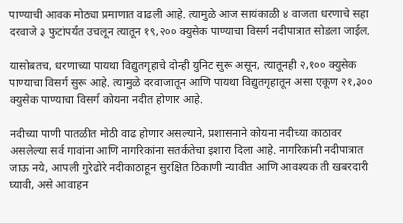पाण्याची आवक मोठ्या प्रमाणात वाढली आहे. त्यामुळे आज सायंकाळी ४ वाजता धरणाचे सहा दरवाजे ३ फुटांपर्यंत उचलून त्यातून १९,२०० क्युसेक पाण्याचा विसर्ग नदीपात्रात सोडला जाईल.

यासोबतच, धरणाच्या पायथा विद्युतगृहाचे दोन्ही युनिट सुरू असून, त्यातूनही २,१०० क्युसेक पाण्याचा विसर्ग सुरू आहे. त्यामुळे दरवाजातून आणि पायथा विद्युतगृहातून असा एकूण २१,३०० क्युसेक पाण्याचा विसर्ग कोयना नदीत होणार आहे.

नदीच्या पाणी पातळीत मोठी वाढ होणार असल्याने, प्रशासनाने कोयना नदीच्या काठावर असलेल्या सर्व गावांना आणि नागरिकांना सतर्कतेचा इशारा दिला आहे. नागरिकांनी नदीपात्रात जाऊ नये, आपली गुरेढोरे नदीकाठाहून सुरक्षित ठिकाणी न्यावीत आणि आवश्यक ती खबरदारी घ्यावी, असे आवाहन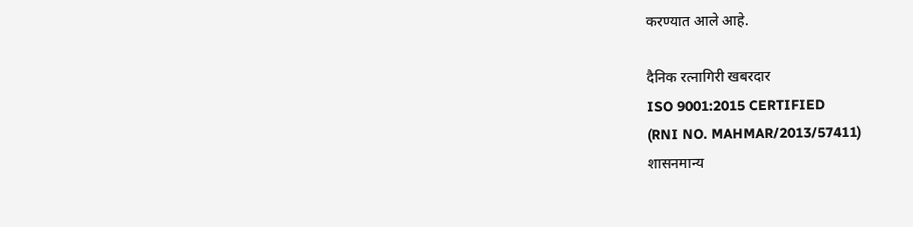करण्यात आले आहे.

दैनिक रत्नागिरी खबरदार
ISO 9001:2015 CERTIFIED
(RNI NO. MAHMAR/2013/57411)
शासनमान्य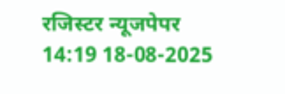रजिस्टर न्यूजपेपर
14:19 18-08-2025